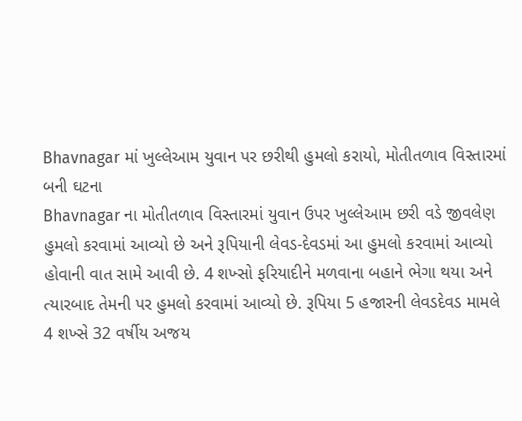Bhavnagar માં ખુલ્લેઆમ યુવાન પર છરીથી હુમલો કરાયો, મોતીતળાવ વિસ્તારમાં બની ઘટના
Bhavnagar ના મોતીતળાવ વિસ્તારમાં યુવાન ઉપર ખુલ્લેઆમ છરી વડે જીવલેણ હુમલો કરવામાં આવ્યો છે અને રૂપિયાની લેવડ-દેવડમાં આ હુમલો કરવામાં આવ્યો હોવાની વાત સામે આવી છે. 4 શખ્સો ફરિયાદીને મળવાના બહાને ભેગા થયા અને ત્યારબાદ તેમની પર હુમલો કરવામાં આવ્યો છે. રૂપિયા 5 હજારની લેવડદેવડ મામલે 4 શખ્સે 32 વર્ષીય અજય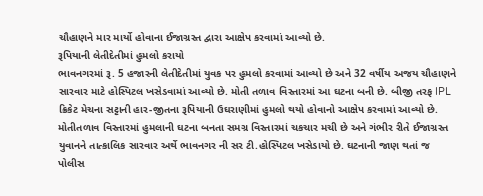ચૌહાણને માર માર્યો હોવાના ઈજાગ્રસ્ત દ્વારા આક્ષેપ કરવામાં આવ્યો છે.
રૂપિયાની લેતીદેતીમાં હુમલો કરાયો
ભાવનગરમાં રૂ. 5 હજારની લેતીદેતીમાં યુવક પર હુમલો કરવામાં આવ્યો છે અને 32 વર્ષીય અજય ચૌહાણને સારવાર માટે હોસ્પિટલ ખસેડવામાં આવ્યો છે. મોતી તળાવ વિસ્તારમાં આ ઘટના બની છે. બીજી તરફ IPL ક્રિકેટ મેચના સટ્ટાની હાર-જીતના રૂપિયાની ઉઘરાણીમાં હુમલો થયો હોવાનો આક્ષેપ કરવામાં આવ્યો છે. મોતીતળાવ વિસ્તારમાં હુમલાની ઘટના બનતા સમગ્ર વિસ્તારમાં ચકચાર મચી છે અને ગંભીર રીતે ઈજાગ્રસ્ત યુવાનને તાત્કાલિક સારવાર અર્થે ભાવનગર ની સર ટી.હોસ્પિટલ ખસેડાયો છે. ઘટનાની જાણ થતાં જ પોલીસ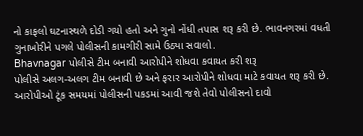નો કાફલો ઘટનાસ્થળે દોડી ગયો હતો અને ગુનો નોંધી તપાસ શરૂ કરી છે. ભાવનગરમાં વધતી ગુનાખોરીને પગલે પોલીસની કામગીરી સામે ઉઠ્યા સવાલો.
Bhavnagar પોલીસે ટીમ બનાવી આરોપીને શોધવા કવાયત કરી શરૂ
પોલીસે અલગ-અલગ ટીમ બનાવી છે અને ફરાર આરોપીને શોધવા માટે કવાયત શરૂ કરી છે. આરોપીઓ ટૂંક સમયમાં પોલીસની પકડમાં આવી જશે તેવો પોલીસનો દાવો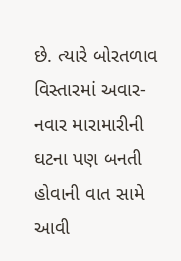છે. ત્યારે બોરતળાવ વિસ્તારમાં અવાર-નવાર મારામારીની ઘટના પણ બનતી હોવાની વાત સામે આવી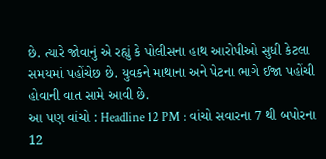છે. ત્યારે જોવાનું એ રહ્યું કે પોલીસના હાથ આરોપીઓ સુધી કેટલા સમયમાં પહોંચેછ છે. યુવકને માથાના અને પેટના ભાગે ઈજા પહોંચી હોવાની વાત સામે આવી છે.
આ પણ વાંચો : Headline 12 PM : વાંચો સવારના 7 થી બપોરના 12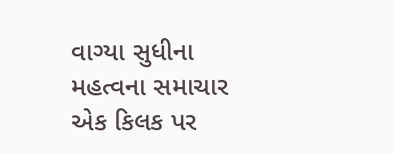વાગ્યા સુધીના મહત્વના સમાચાર એક કિલક પર